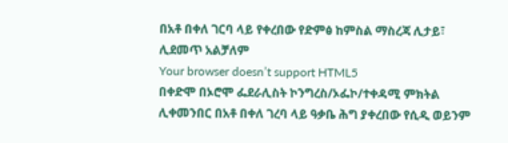በአቶ በቀለ ገርባ ላይ የቀረበው የድምፅ ከምስል ማስረጃ ሊታይ፣ ሊደመጥ አልቻለም
Your browser doesn’t support HTML5
በቀድሞ በኦሮሞ ፌደራሊስት ኮንግረስ/ኦፌኮ/ተቀዳሚ ምክትል ሊቀመንበር በአቶ በቀለ ገረባ ላይ ዓቃቤ ሕግ ያቀረበው የሲዲ ወይንም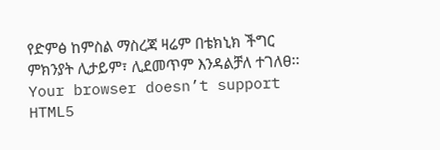የድምፅ ከምስል ማስረጃ ዛሬም በቴክኒክ ችግር ምክንያት ሊታይም፣ ሊደመጥም እንዳልቻለ ተገለፀ፡፡
Your browser doesn’t support HTML5